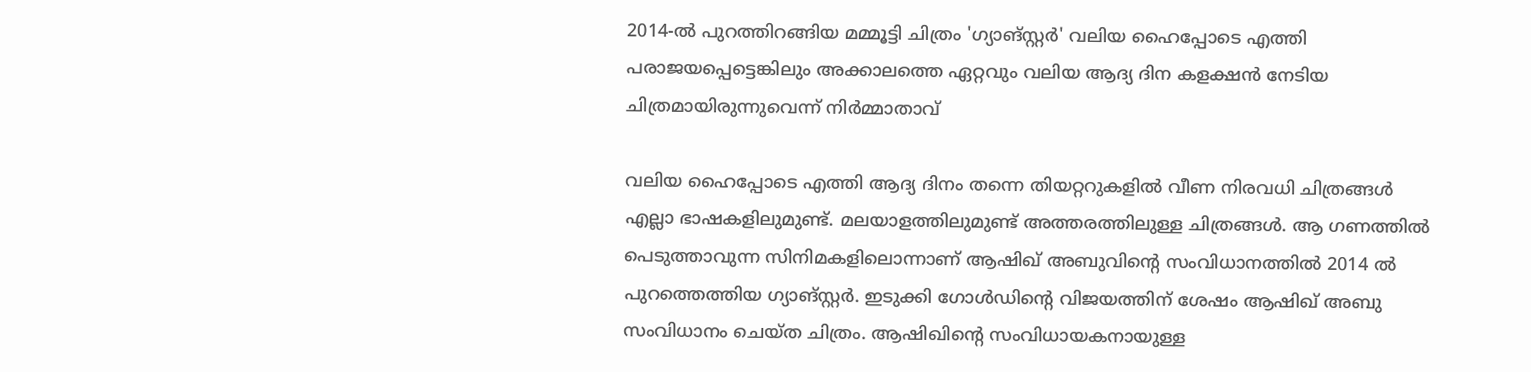2014-ൽ പുറത്തിറങ്ങിയ മമ്മൂട്ടി ചിത്രം 'ഗ്യാങ്സ്റ്റർ' വലിയ ഹൈപ്പോടെ എത്തി പരാജയപ്പെട്ടെങ്കിലും അക്കാലത്തെ ഏറ്റവും വലിയ ആദ്യ ദിന കളക്ഷൻ നേടിയ ചിത്രമായിരുന്നുവെന്ന് നിർമ്മാതാവ്

വലിയ ഹൈപ്പോടെ എത്തി ആദ്യ ദിനം തന്നെ തിയറ്ററുകളില്‍ വീണ നിരവധി ചിത്രങ്ങള്‍ എല്ലാ ഭാഷകളിലുമുണ്ട്. മലയാളത്തിലുമുണ്ട് അത്തരത്തിലുള്ള ചിത്രങ്ങള്‍. ആ ഗണത്തില്‍ പെടുത്താവുന്ന സിനിമകളിലൊന്നാണ് ആഷിഖ് അബുവിന്‍റെ സംവിധാനത്തില്‍ 2014 ല്‍ പുറത്തെത്തിയ ഗ്യാങ്സ്റ്റര്‍. ഇടുക്കി ഗോള്‍ഡിന്‍റെ വിജയത്തിന് ശേഷം ആഷിഖ് അബു സംവിധാനം ചെയ്ത ചിത്രം. ആഷിഖിന്‍റെ സംവിധായകനായുള്ള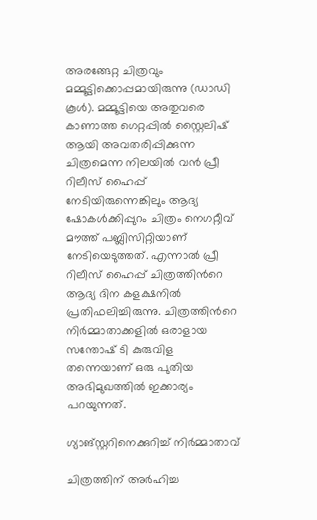അരങ്ങേറ്റ ചിത്രവും മമ്മൂട്ടിക്കൊപ്പമായിരുന്നു (ഡാഡി കൂള്‍). മമ്മൂട്ടിയെ അതുവരെ കാണാത്ത ഗെറ്റപ്പില്‍ സ്റ്റൈലിഷ് ആയി അവതരിപ്പിക്കുന്ന ചിത്രമെന്ന നിലയില്‍ വന്‍ പ്രീ റിലീസ് ഹൈപ്പ് നേടിയിരുന്നെങ്കിലും ആദ്യ ഷോകള്‍ക്കിപ്പുറം ചിത്രം നെഗറ്റീവ് മൗത്ത് പബ്ലിസിറ്റിയാണ് നേടിയെടുത്തത്. എന്നാല്‍ പ്രീ റിലീസ് ഹൈപ്പ് ചിത്രത്തിന്‍റെ ആദ്യ ദിന കളക്ഷനില്‍ പ്രതിഫലിച്ചിരുന്നു. ചിത്രത്തിന്‍റെ നിര്‍മ്മാതാക്കളില്‍ ഒരാളായ സന്തോഷ് ടി കുരുവിള തന്നെയാണ് ഒരു പുതിയ അഭിമുഖത്തില്‍ ഇക്കാര്യം പറയുന്നത്.

ഗ്യാങ്സ്റ്ററിനെക്കുറിച്ച് നിര്‍മ്മാതാവ്

ചിത്രത്തിന് അര്‍ഹിച്ച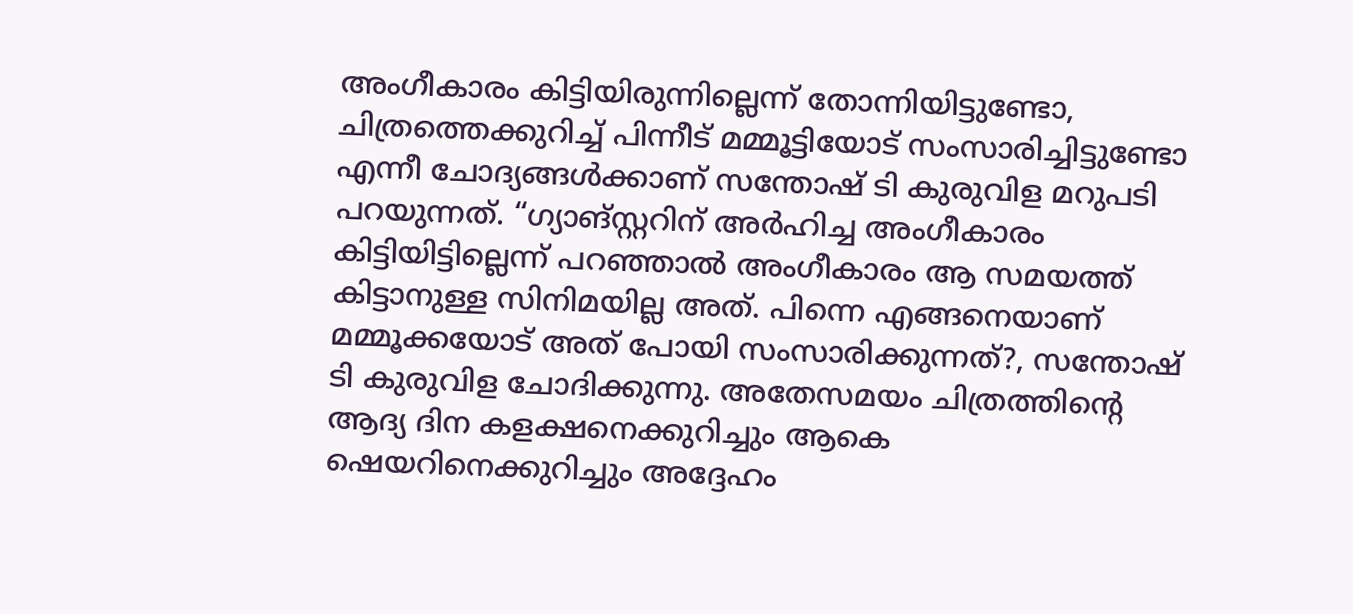അംഗീകാരം കിട്ടിയിരുന്നില്ലെന്ന് തോന്നിയിട്ടുണ്ടോ, ചിത്രത്തെക്കുറിച്ച് പിന്നീട് മമ്മൂട്ടിയോട് സംസാരിച്ചിട്ടുണ്ടോ എന്നീ ചോദ്യങ്ങള്‍ക്കാണ് സന്തോഷ് ടി കുരുവിള മറുപടി പറയുന്നത്. “ഗ്യാങ്സ്റ്ററിന് അര്‍ഹിച്ച അംഗീകാരം കിട്ടിയിട്ടില്ലെന്ന് പറഞ്ഞാല്‍ അംഗീകാരം ആ സമയത്ത് കിട്ടാനുള്ള സിനിമയില്ല അത്. പിന്നെ എങ്ങനെയാണ് മമ്മൂക്കയോട് അത് പോയി സംസാരിക്കുന്നത്?, സന്തോഷ് ടി കുരുവിള ചോദിക്കുന്നു. അതേസമയം ചിത്രത്തിന്‍റെ ആദ്യ ദിന കളക്ഷനെക്കുറിച്ചും ആകെ ഷെയറിനെക്കുറിച്ചും അദ്ദേഹം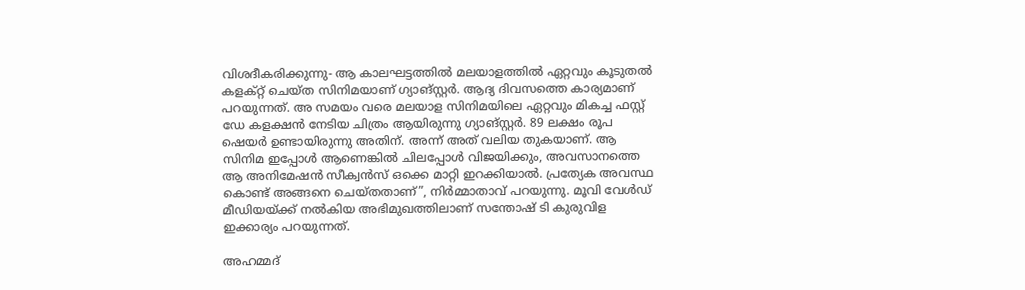വിശദീകരിക്കുന്നു- ആ കാലഘട്ടത്തില്‍ മലയാളത്തില്‍ ഏറ്റവും കൂടുതല്‍ കളക്റ്റ് ചെയ്ത സിനിമയാണ് ഗ്യാങ്സ്റ്റര്‍. ആദ്യ ദിവസത്തെ കാര്യമാണ് പറയുന്നത്. അ സമയം വരെ മലയാള സിനിമയിലെ ഏറ്റവും മികച്ച ഫസ്റ്റ് ഡേ കളക്ഷന്‍ നേടിയ ചിത്രം ആയിരുന്നു ഗ്യാങ്സ്റ്റര്‍. 89 ലക്ഷം രൂപ ഷെയര്‍ ഉണ്ടായിരുന്നു അതിന്. അന്ന് അത് വലിയ തുകയാണ്. ആ സിനിമ ഇപ്പോള്‍ ആണെങ്കില്‍ ചിലപ്പോള്‍ വിജയിക്കും, അവസാനത്തെ ആ അനിമേഷന്‍ സീക്വന്‍സ് ഒക്കെ മാറ്റി ഇറക്കിയാല്‍. പ്രത്യേക അവസ്ഥ കൊണ്ട് അങ്ങനെ ചെയ്തതാണ്”, നിര്‍മ്മാതാവ് പറയുന്നു. മൂവി വേള്‍ഡ് മീഡിയയ്ക്ക് നല്‍കിയ അഭിമുഖത്തിലാണ് സന്തോഷ് ടി കുരുവിള ഇക്കാര്യം പറയുന്നത്.

അഹമ്മദ്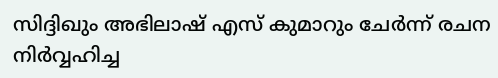സിദ്ദിഖും അഭിലാഷ് എസ് കുമാറും ചേര്‍ന്ന് രചന നിര്‍വ്വഹിച്ച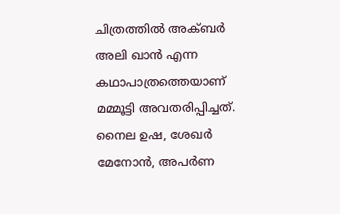ചിത്രത്തില്‍ അക്ബര്‍ അലി ഖാന്‍ എന്ന കഥാപാത്രത്തെയാണ് മമ്മൂട്ടി അവതരിപ്പിച്ചത്. നൈല ഉഷ, ശേഖര്‍ മേനോന്‍, അപര്‍ണ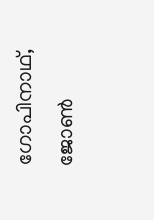ഗോപിനാഥ്, ജോണ്‍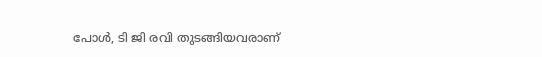പോള്‍, ടി ജി രവി തുടങ്ങിയവരാണ്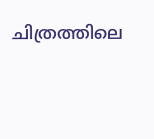ചിത്രത്തിലെ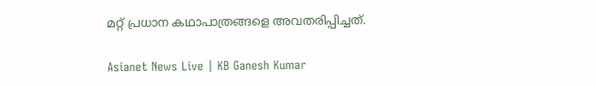മറ്റ് പ്രധാന കഥാപാത്രങ്ങളെ അവതരിപ്പിച്ചത്.

Asianet News Live | KB Ganesh Kumar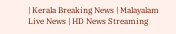| Kerala Breaking News | Malayalam Live News | HD News Streaming